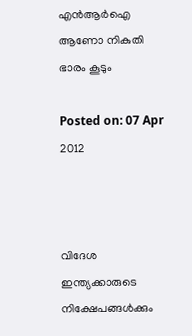എന്‍ആര്‍ഐ ആണോ നികുതി ഭാരം കൂടും

Posted on: 07 Apr 2012



വിദേശ ഇന്ത്യക്കാരുടെ നിക്ഷേപങ്ങള്‍ക്കും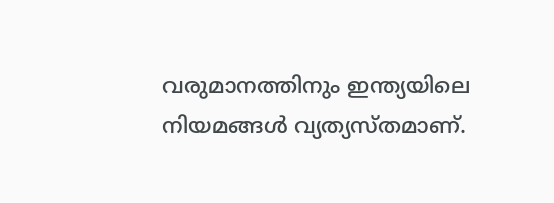വരുമാനത്തിനും ഇന്ത്യയിലെ നിയമങ്ങള്‍ വ്യത്യസ്തമാണ്.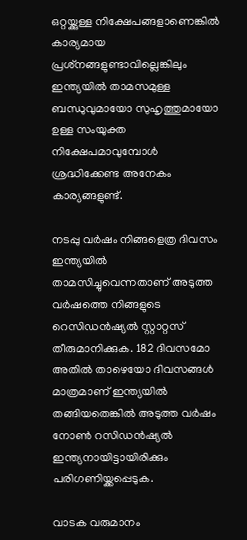ഒറ്റയ്ക്കുള്ള നിക്ഷേപങ്ങളാണെങ്കില്‍ കാര്യമായ പ്രശ്‌നങ്ങളുണ്ടാവില്ലെങ്കിലും ഇന്ത്യയില്‍ താമസമുള്ള ബന്ധുവുമായോ സുഹൃത്തുമായോ ഉള്ള സംയുക്ത നിക്ഷേപമാവുമ്പോള്‍ ശ്രദ്ധിക്കേണ്ട അനേകം കാര്യങ്ങളുണ്ട്.

നടപ്പു വര്‍ഷം നിങ്ങളെത്ര ദിവസം ഇന്ത്യയില്‍ താമസിച്ചുവെന്നതാണ് അടുത്ത വര്‍ഷത്തെ നിങ്ങളുടെ റെസിഡന്‍ഷ്യല്‍ സ്റ്റാറ്റസ് തീരുമാനിക്കുക. 182 ദിവസമോ അതില്‍ താഴെയോ ദിവസങ്ങള്‍ മാത്രമാണ് ഇന്ത്യയില്‍ തങ്ങിയതെങ്കില്‍ അടുത്ത വര്‍ഷം നോണ്‍ റസിഡന്‍ഷ്യല്‍ ഇന്ത്യനായിട്ടായിരിക്കും പരിഗണിയ്ക്കപ്പെടുക.

വാടക വരുമാനം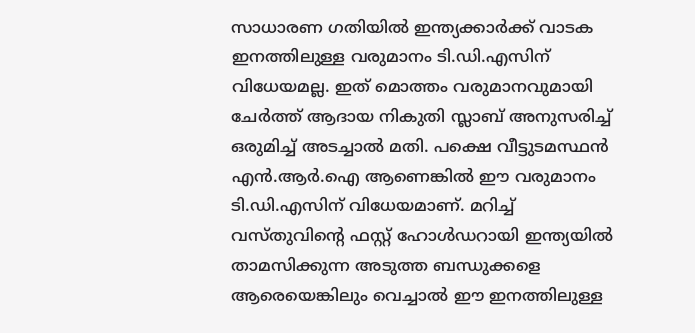സാധാരണ ഗതിയില്‍ ഇന്ത്യക്കാര്‍ക്ക് വാടക ഇനത്തിലുള്ള വരുമാനം ടി.ഡി.എസിന് വിധേയമല്ല. ഇത് മൊത്തം വരുമാനവുമായി ചേര്‍ത്ത് ആദായ നികുതി സ്ലാബ് അനുസരിച്ച് ഒരുമിച്ച് അടച്ചാല്‍ മതി. പക്ഷെ വീട്ടുടമസ്ഥന്‍ എന്‍.ആര്‍.ഐ ആണെങ്കില്‍ ഈ വരുമാനം ടി.ഡി.എസിന് വിധേയമാണ്. മറിച്ച് വസ്തുവിന്റെ ഫസ്റ്റ് ഹോള്‍ഡറായി ഇന്ത്യയില്‍ താമസിക്കുന്ന അടുത്ത ബന്ധുക്കളെ ആരെയെങ്കിലും വെച്ചാല്‍ ഈ ഇനത്തിലുള്ള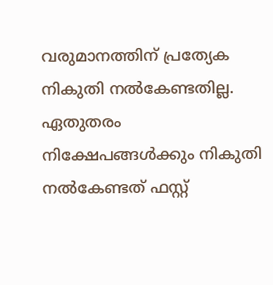വരുമാനത്തിന് പ്രത്യേക നികുതി നല്‍കേണ്ടതില്ല. ഏതുതരം നിക്ഷേപങ്ങള്‍ക്കും നികുതി നല്‍കേണ്ടത് ഫസ്റ്റ്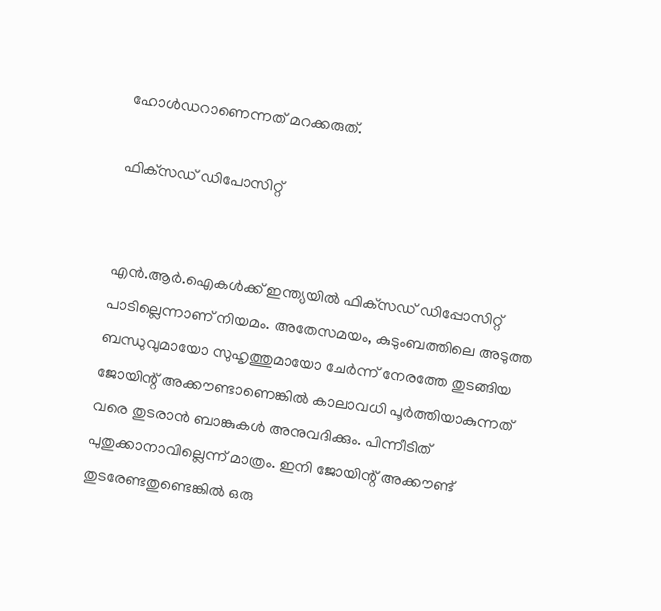ഹോള്‍ഡറാണെന്നത് മറക്കരുത്.

ഫിക്‌സഡ് ഡിപോസിറ്റ്


എന്‍.ആര്‍.ഐകള്‍ക്ക് ഇന്ത്യയില്‍ ഫിക്‌സഡ് ഡിപ്പോസിറ്റ് പാടില്ലെന്നാണ് നിയമം. അതേസമയം, കുടുംബത്തിലെ അടുത്ത ബന്ധുവുമായോ സുഹൃത്തുമായോ ചേര്‍ന്ന് നേരത്തേ തുടങ്ങിയ ജോയിന്റ് അക്കൗണ്ടാണെങ്കില്‍ കാലാവധി പൂര്‍ത്തിയാകുന്നത് വരെ തുടരാന്‍ ബാങ്കുകള്‍ അനുവദിക്കും. പിന്നീടിത് പുതുക്കാനാവില്ലെന്ന് മാത്രം. ഇനി ജോയിന്റ് അക്കൗണ്ട് തുടരേണ്ടതുണ്ടെങ്കില്‍ ഒരു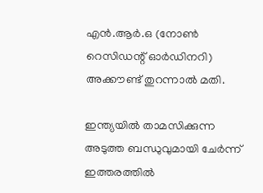എന്‍.ആര്‍.ഒ (നോണ്‍ റെസിഡന്റ് ഓര്‍ഡിനറി) അക്കൗണ്ട് തുറന്നാല്‍ മതി.

ഇന്ത്യയില്‍ താമസിക്കുന്ന അടുത്ത ബന്ധുവുമായി ചേര്‍ന്ന് ഇത്തരത്തില്‍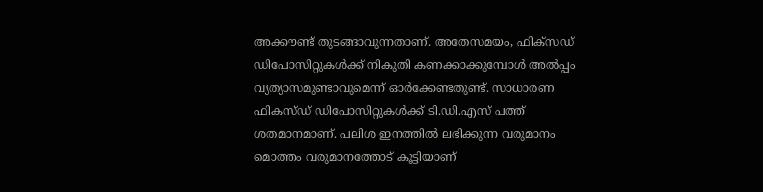അക്കൗണ്ട് തുടങ്ങാവുന്നതാണ്. അതേസമയം, ഫിക്‌സഡ് ഡിപോസിറ്റുകള്‍ക്ക് നികുതി കണക്കാക്കുമ്പോള്‍ അല്‍പ്പം വ്യത്യാസമുണ്ടാവുമെന്ന് ഓര്‍ക്കേണ്ടതുണ്ട്. സാധാരണ ഫികസ്ഡ് ഡിപോസിറ്റുകള്‍ക്ക് ടി.ഡി.എസ് പത്ത് ശതമാനമാണ്. പലിശ ഇനത്തില്‍ ലഭിക്കുന്ന വരുമാനം മൊത്തം വരുമാനത്തോട് കൂട്ടിയാണ്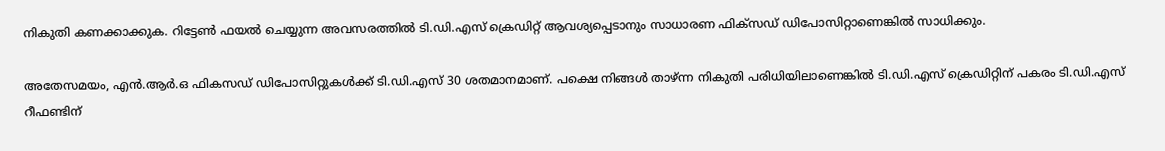നികുതി കണക്കാക്കുക. റിട്ടേണ്‍ ഫയല്‍ ചെയ്യുന്ന അവസരത്തില്‍ ടി.ഡി.എസ് ക്രെഡിറ്റ് ആവശ്യപ്പെടാനും സാധാരണ ഫിക്‌സഡ് ഡിപോസിറ്റാണെങ്കില്‍ സാധിക്കും.

അതേസമയം, എന്‍.ആര്‍.ഒ ഫികസഡ് ഡിപോസിറ്റുകള്‍ക്ക് ടി.ഡി.എസ് 30 ശതമാനമാണ്. പക്ഷെ നിങ്ങള്‍ താഴ്ന്ന നികുതി പരിധിയിലാണെങ്കില്‍ ടി.ഡി.എസ് ക്രെഡിറ്റിന് പകരം ടി.ഡി.എസ് റീഫണ്ടിന്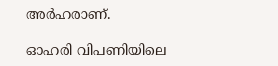അര്‍ഹരാണ്.

ഓഹരി വിപണിയിലെ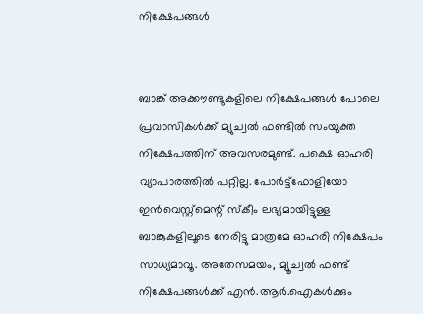നിക്ഷേപങ്ങള്‍


ബാങ്ക് അക്കൗണ്ടുകളിലെ നിക്ഷേപങ്ങള്‍ പോലെ പ്രവാസികള്‍ക്ക് മ്യുച്വല്‍ ഫണ്ടില്‍ സംയുക്ത നിക്ഷേപത്തിന് അവസരമുണ്ട്. പക്ഷെ ഓഹരി വ്യാപാരത്തില്‍ പറ്റില്ല. പോര്‍ട്ട്‌ഫോളിയോ ഇന്‍വെസ്റ്റ്‌മെന്റ് സ്‌കീം ലഭ്യമായിട്ടുള്ള ബാങ്കുകളിലൂടെ നേരിട്ടു മാത്രമേ ഓഹരി നിക്ഷേപം സാധ്യമാവൂ. അതേസമയം, മ്യൂച്വല്‍ ഫണ്ട് നിക്ഷേപങ്ങള്‍ക്ക് എന്‍.ആര്‍.ഐകള്‍ക്കും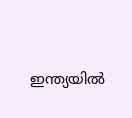ഇന്ത്യയില്‍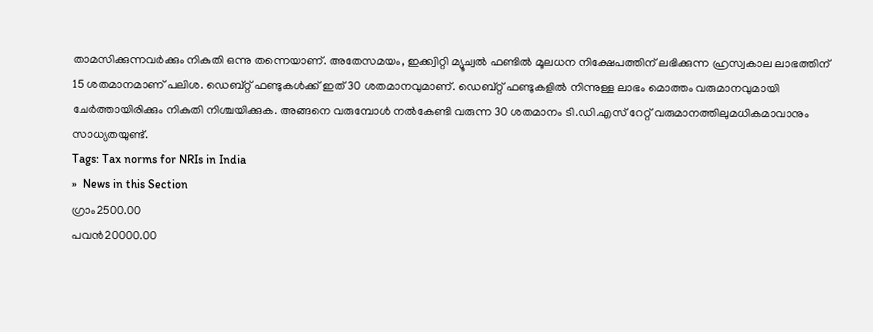താമസിക്കുന്നവര്‍ക്കും നികുതി ഒന്നു തന്നെയാണ്. അതേസമയം, ഇക്ക്വിറ്റി മ്യൂച്വല്‍ ഫണ്ടില്‍ മൂലധന നിക്ഷേപത്തിന് ലഭിക്കുന്ന ഹ്രസ്വകാല ലാഭത്തിന് 15 ശതമാനമാണ് പലിശ. ഡെബ്റ്റ് ഫണ്ടുകള്‍ക്ക് ഇത് 30 ശതമാനവുമാണ്. ഡെബ്റ്റ് ഫണ്ടുകളില്‍ നിന്നുള്ള ലാഭം മൊത്തം വരുമാനവുമായി ചേര്‍ത്തായിരിക്കും നികുതി നിശ്ചയിക്കുക. അങ്ങനെ വരുമ്പോള്‍ നല്‍കേണ്ടി വരുന്ന 30 ശതമാനം ടി.ഡി.എസ് റേറ്റ് വരുമാനത്തിലുമധികമാവാനും സാധ്യതയുണ്ട്.
Tags: Tax norms for NRIs in India
»  News in this Section
ഗ്രാം2500.00
പവന്‍20000.00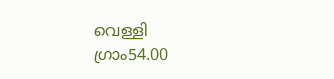വെള്ളി
ഗ്രാം54.00